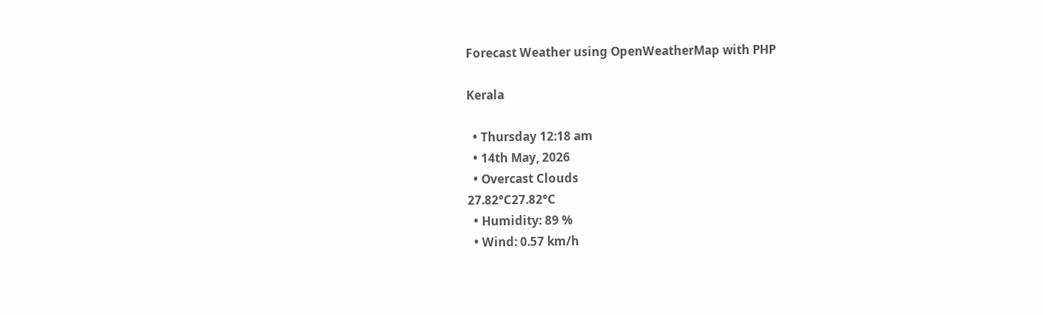Forecast Weather using OpenWeatherMap with PHP

Kerala

  • Thursday 12:18 am
  • 14th May, 2026
  • Overcast Clouds
27.82°C27.82°C
  • Humidity: 89 %
  • Wind: 0.57 km/h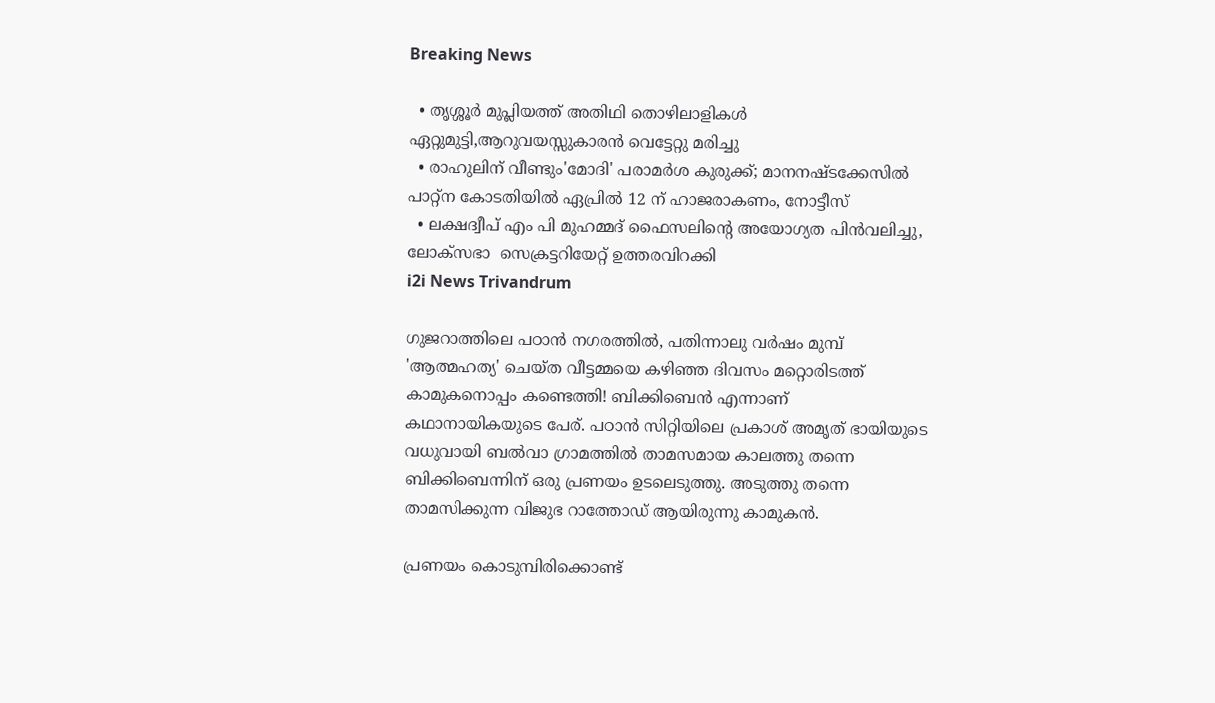Breaking News

  • തൃശ്ശൂർ മുപ്ലിയത്ത് അതിഥി തൊഴിലാളികൾ ഏറ്റുമുട്ടി,ആറുവയസ്സുകാരൻ വെട്ടേറ്റു മരിച്ചു
  • രാഹുലിന് വീണ്ടും'മോദി' പരാമര്‍ശ കുരുക്ക്; മാനനഷ്ടക്കേസിൽ പാറ്റ്ന കോടതിയിൽ ഏപ്രിൽ 12 ന് ഹാജരാകണം, നോട്ടീസ്
  • ലക്ഷദ്വീപ് എം പി മുഹമ്മദ് ഫൈസലിൻ്റെ അയോഗ്യത പിൻവലിച്ചു, ലോക്സഭാ  സെക്രട്ടറിയേറ്റ് ഉത്തരവിറക്കി
i2i News Trivandrum

ഗുജറാത്തിലെ പഠാന്‍ നഗരത്തില്‍, പതിന്നാലു വര്‍ഷം മുമ്പ് 'ആത്മഹത്യ' ചെയ്ത വീട്ടമ്മയെ കഴിഞ്ഞ ദിവസം മറ്റൊരിടത്ത് കാമുകനൊപ്പം കണ്ടെത്തി! ബിക്കിബെന്‍ എന്നാണ് കഥാനായികയുടെ പേര്. പഠാന്‍ സിറ്റിയിലെ പ്രകാശ് അമൃത് ഭായിയുടെ വധുവായി ബല്‍വാ ഗ്രാമത്തില്‍ താമസമായ കാലത്തു തന്നെ ബിക്കിബെന്നിന് ഒരു പ്രണയം ഉടലെടുത്തു. അടുത്തു തന്നെ താമസിക്കുന്ന വിജുഭ റാത്തോഡ് ആയിരുന്നു കാമുകന്‍.

പ്രണയം കൊടുമ്പിരിക്കൊണ്ട്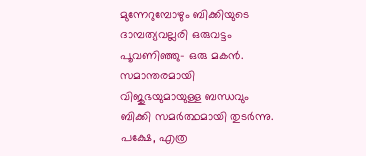മുന്നേറുമ്പോഴും ബിക്കിയുടെ ദാമ്പത്യവല്ലരി ഒരുവട്ടം പൂവണിഞ്ഞു- ഒരു മകന്‍. സമാന്തരമായി വിജുഭയുമായുള്ള ബന്ധവും ബിക്കി സമര്‍ത്ഥമായി തുടര്‍ന്നു. പക്ഷേ, എത്ര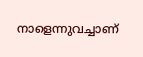നാളെന്നുവച്ചാണ്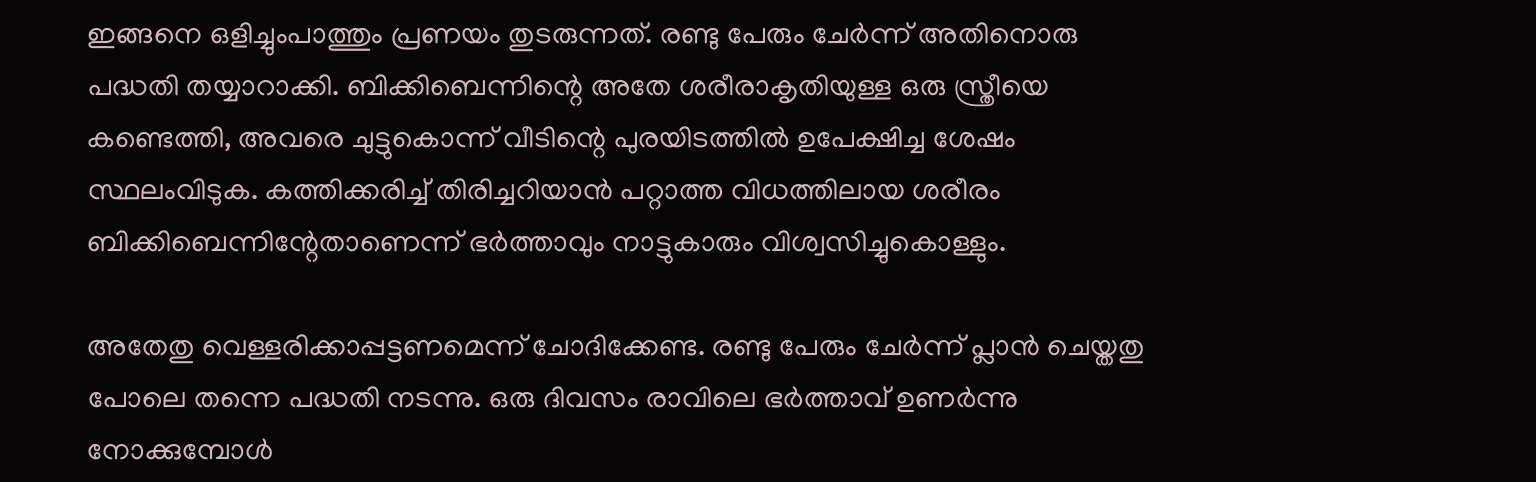ഇങ്ങനെ ഒളിച്ചുംപാത്തും പ്രണയം തുടരുന്നത്. രണ്ടു പേരും ചേര്‍ന്ന് അതിനൊരു പദ്ധതി തയ്യാറാക്കി. ബിക്കിബെന്നിന്റെ അതേ ശരീരാകൃതിയുള്ള ഒരു സ്ത്രീയെ കണ്ടെത്തി, അവരെ ചുട്ടുകൊന്ന് വീടിന്റെ പുരയിടത്തില്‍ ഉപേക്ഷിച്ച ശേഷം സ്ഥലംവിടുക. കത്തിക്കരിച്ച് തിരിച്ചറിയാന്‍ പറ്റാത്ത വിധത്തിലായ ശരീരം ബിക്കിബെന്നിന്റേതാണെന്ന് ഭര്‍ത്താവും നാട്ടുകാരും വിശ്വസിച്ചുകൊള്ളും.

അതേതു വെള്ളരിക്കാപ്പട്ടണമെന്ന് ചോദിക്കേണ്ട. രണ്ടു പേരും ചേര്‍ന്ന് പ്ലാന്‍ ചെയ്തതു പോലെ തന്നെ പദ്ധതി നടന്നു. ഒരു ദിവസം രാവിലെ ഭര്‍ത്താവ് ഉണര്‍ന്നു നോക്കുമ്പോള്‍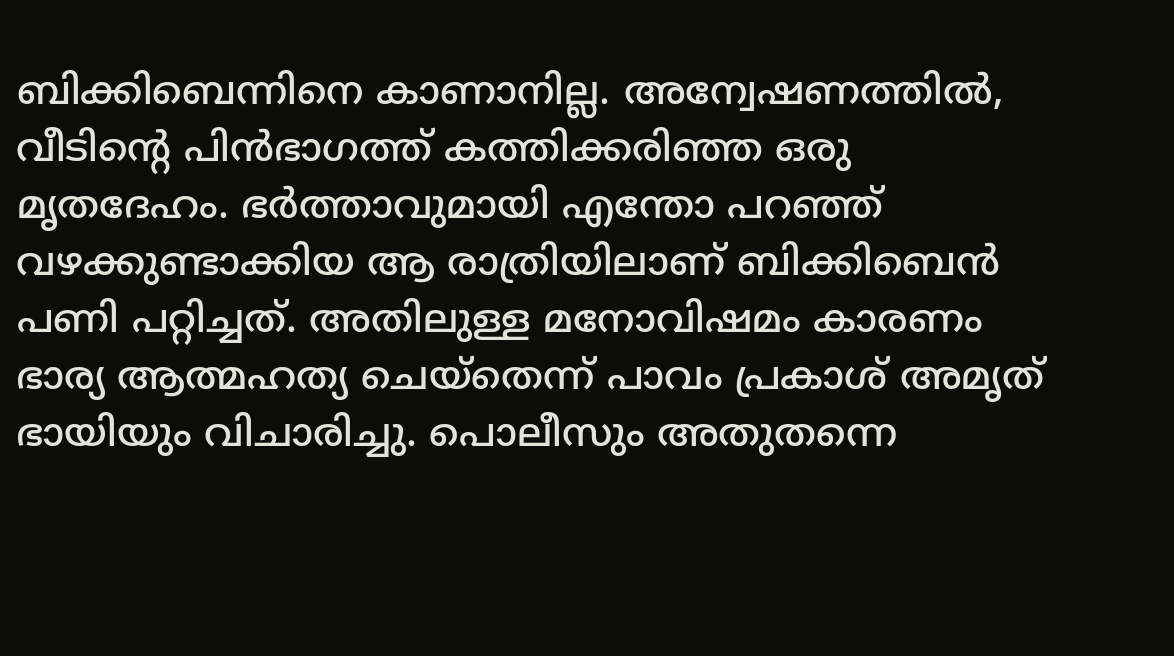ബിക്കിബെന്നിനെ കാണാനില്ല. അന്വേഷണത്തില്‍, വീടിന്റെ പിന്‍ഭാഗത്ത് കത്തിക്കരിഞ്ഞ ഒരു മൃതദേഹം. ഭര്‍ത്താവുമായി എന്തോ പറഞ്ഞ് വഴക്കുണ്ടാക്കിയ ആ രാത്രിയിലാണ് ബിക്കിബെൻ  പണി പറ്റിച്ചത്. അതിലുള്ള മനോവിഷമം കാരണം ഭാര്യ ആത്മഹത്യ ചെയ്‌തെന്ന് പാവം പ്രകാശ് അമൃത് ഭായിയും വിചാരിച്ചു. പൊലീസും അതുതന്നെ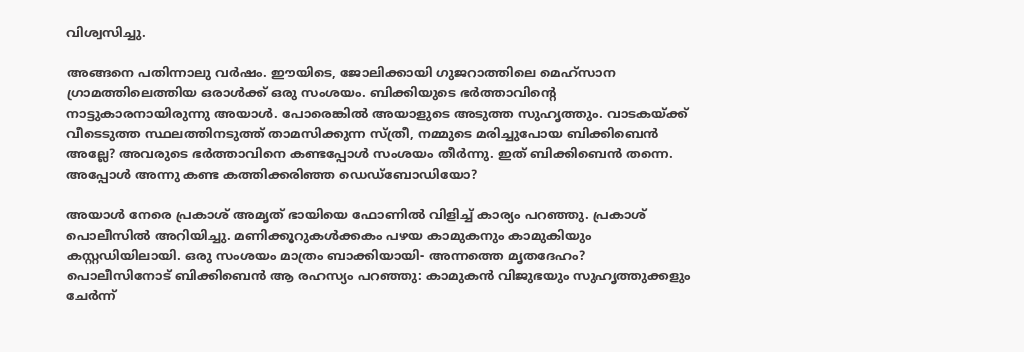വിശ്വസിച്ചു.

അങ്ങനെ പതിന്നാലു വര്‍ഷം. ഈയിടെ, ജോലിക്കായി ഗുജറാത്തിലെ മെഹ്‌സാന ഗ്രാമത്തിലെത്തിയ ഒരാള്‍ക്ക് ഒരു സംശയം. ബിക്കിയുടെ ഭര്‍ത്താവിന്റെ നാട്ടുകാരനായിരുന്നു അയാള്‍. പോരെങ്കില്‍ അയാളുടെ അടുത്ത സുഹൃത്തും. വാടകയ്ക്ക് വീടെടുത്ത സ്ഥലത്തിനടുത്ത് താമസിക്കുന്ന സ്ത്രീ, നമ്മുടെ മരിച്ചുപോയ ബിക്കിബെന്‍ അല്ലേ? അവരുടെ ഭര്‍ത്താവിനെ കണ്ടപ്പോള്‍ സംശയം തീര്‍ന്നു. ഇത് ബിക്കിബെന്‍ തന്നെ. അപ്പോള്‍ അന്നു കണ്ട കത്തിക്കരിഞ്ഞ ഡെഡ്‌ബോഡിയോ?

അയാള്‍ നേരെ പ്രകാശ് അമൃത് ഭായിയെ ഫോണില്‍ വിളിച്ച് കാര്യം പറഞ്ഞു. പ്രകാശ് പൊലീസില്‍ അറിയിച്ചു. മണിക്കൂറുകള്‍ക്കകം പഴയ കാമുകനും കാമുകിയും കസ്റ്റഡിയിലായി. ഒരു സംശയം മാത്രം ബാക്കിയായി- അന്നത്തെ മൃതദേഹം? പൊലീസിനോട് ബിക്കിബെന്‍ ആ രഹസ്യം പറഞ്ഞു: കാമുകന്‍ വിജുഭയും സുഹൃത്തുക്കളും ചേര്‍ന്ന്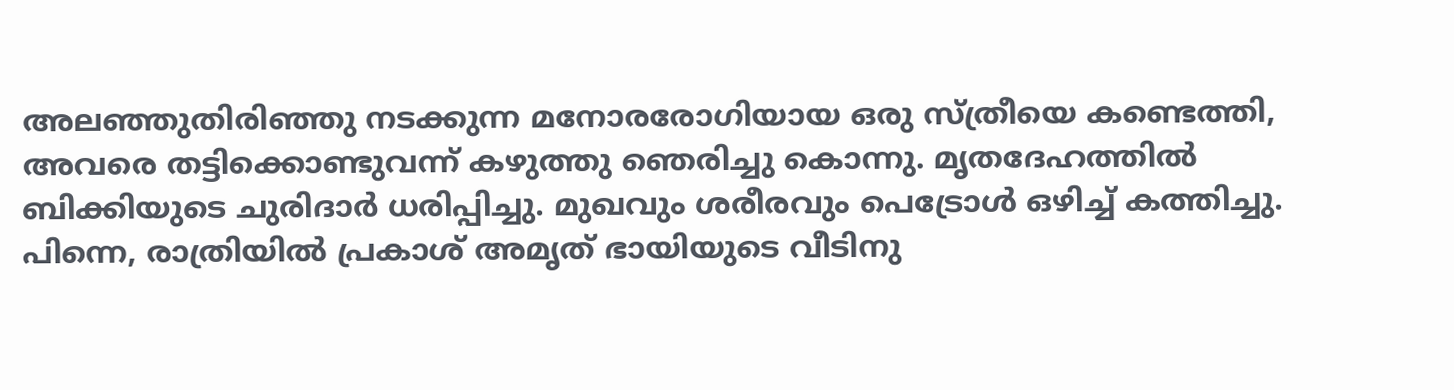അലഞ്ഞുതിരിഞ്ഞു നടക്കുന്ന മനോരരോഗിയായ ഒരു സ്ത്രീയെ കണ്ടെത്തി, അവരെ തട്ടിക്കൊണ്ടുവന്ന് കഴുത്തു ഞെരിച്ചു കൊന്നു. മൃതദേഹത്തില്‍ ബിക്കിയുടെ ചുരിദാര്‍ ധരിപ്പിച്ചു. മുഖവും ശരീരവും പെട്രോള്‍ ഒഴിച്ച് കത്തിച്ചു. പിന്നെ, രാത്രിയില്‍ പ്രകാശ് അമൃത് ഭായിയുടെ വീടിനു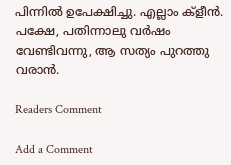പിന്നില്‍ ഉപേക്ഷിച്ചു. എല്ലാം ക്‌ളീന്‍. പക്ഷേ, പതിന്നാലു വര്‍ഷം വേണ്ടിവന്നു, ആ സത്യം പുറത്തു വരാന്‍.

Readers Comment

Add a Comment